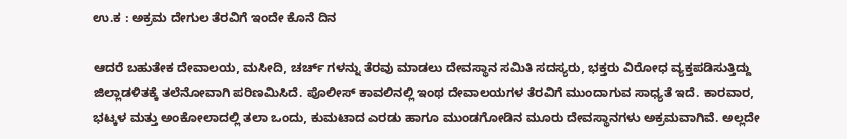ಉ.ಕ : ಅಕ್ರಮ ದೇಗುಲ ತೆರವಿಗೆ ಇಂದೇ ಕೊನೆ ದಿನ

ಆದರೆ ಬಹುತೇಕ ದೇವಾಲಯ, ಮಸೀದಿ, ಚರ್ಚ್ ಗಳನ್ನು ತೆರವು ಮಾಡಲು ದೇವಸ್ಥಾನ ಸಮಿತಿ ಸದಸ್ಯರು, ಭಕ್ತರು ವಿರೋಧ ವ್ಯಕ್ತಪಡಿಸುತ್ತಿದ್ದು ಜಿಲ್ಲಾಡಳಿತಕ್ಕೆ ತಲೆನೋವಾಗಿ ಪರಿಣಮಿಸಿದೆ. ಪೊಲೀಸ್ ಕಾವಲಿನಲ್ಲಿ ಇಂಥ ದೇವಾಲಯಗಳ ತೆರವಿಗೆ ಮುಂದಾಗುವ ಸಾಧ್ಯತೆ ಇದೆ. ಕಾರವಾರ, ಭಟ್ಕಳ ಮತ್ತು ಅಂಕೋಲಾದಲ್ಲಿ ತಲಾ ಒಂದು, ಕುಮಟಾದ ಎರಡು ಹಾಗೂ ಮುಂಡಗೋಡಿನ ಮೂರು ದೇವಸ್ಥಾನಗಳು ಅಕ್ರಮವಾಗಿವೆ. ಅಲ್ಲದೇ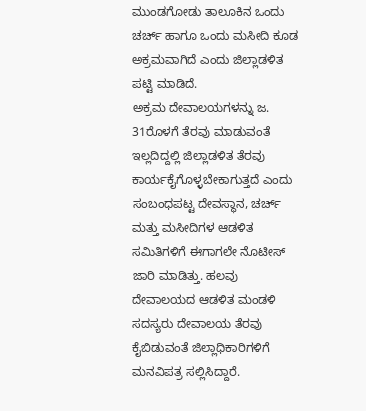ಮುಂಡಗೋಡು ತಾಲೂಕಿನ ಒಂದು ಚರ್ಚ್ ಹಾಗೂ ಒಂದು ಮಸೀದಿ ಕೂಡ ಅಕ್ರಮವಾಗಿದೆ ಎಂದು ಜಿಲ್ಲಾಡಳಿತ ಪಟ್ಟಿ ಮಾಡಿದೆ.
ಅಕ್ರಮ ದೇವಾಲಯಗಳನ್ನು ಜ. 31ರೊಳಗೆ ತೆರವು ಮಾಡುವಂತೆ ಇಲ್ಲದಿದ್ದಲ್ಲಿ ಜಿಲ್ಲಾಡಳಿತ ತೆರವು ಕಾರ್ಯಕೈಗೊಳ್ಳಬೇಕಾಗುತ್ತದೆ ಎಂದು ಸಂಬಂಧಪಟ್ಟ ದೇವಸ್ಥಾನ, ಚರ್ಚ್ ಮತ್ತು ಮಸೀದಿಗಳ ಆಡಳಿತ ಸಮಿತಿಗಳಿಗೆ ಈಗಾಗಲೇ ನೊಟೀಸ್ ಜಾರಿ ಮಾಡಿತ್ತು. ಹಲವು ದೇವಾಲಯದ ಆಡಳಿತ ಮಂಡಳಿ ಸದಸ್ಯರು ದೇವಾಲಯ ತೆರವು ಕೈಬಿಡುವಂತೆ ಜಿಲ್ಲಾಧಿಕಾರಿಗಳಿಗೆ ಮನವಿಪತ್ರ ಸಲ್ಲಿಸಿದ್ದಾರೆ.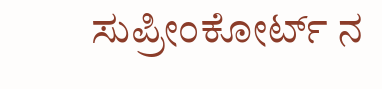ಸುಪ್ರೀಂಕೋರ್ಟ್ ನ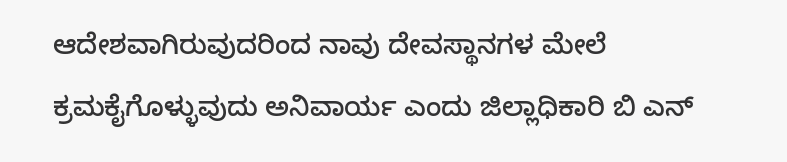ಆದೇಶವಾಗಿರುವುದರಿಂದ ನಾವು ದೇವಸ್ಥಾನಗಳ ಮೇಲೆ ಕ್ರಮಕೈಗೊಳ್ಳುವುದು ಅನಿವಾರ್ಯ ಎಂದು ಜಿಲ್ಲಾಧಿಕಾರಿ ಬಿ ಎನ್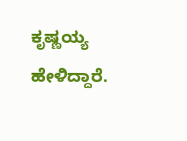ಕೃಷ್ಣಯ್ಯ ಹೇಳಿದ್ದಾರೆ.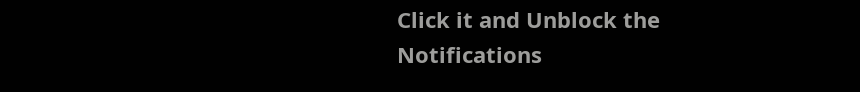Click it and Unblock the Notifications